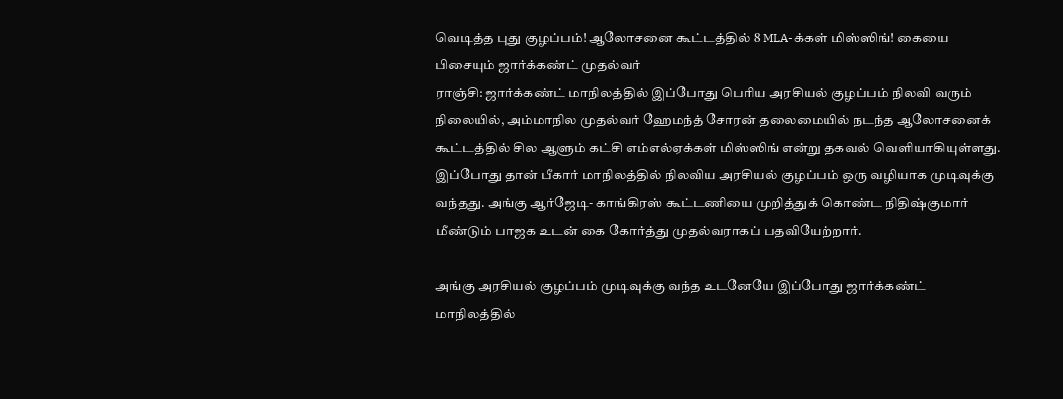வெடித்த புது குழப்பம்! ஆலோசனை கூட்டத்தில் 8 MLA-க்கள் மிஸ்ஸிங்! கையை பிசையும் ஜார்க்கண்ட் முதல்வர்
ராஞ்சி: ஜார்க்கண்ட் மாநிலத்தில் இப்போது பெரிய அரசியல் குழப்பம் நிலவி வரும் நிலையில், அம்மாநில முதல்வர் ஹேமந்த் சோரன் தலைமையில் நடந்த ஆலோசனைக் கூட்டத்தில் சில ஆளும் கட்சி எம்எல்ஏக்கள் மிஸ்ஸிங் என்று தகவல் வெளியாகியுள்ளது.
இப்போது தான் பீகார் மாநிலத்தில் நிலவிய அரசியல் குழப்பம் ஒரு வழியாக முடிவுக்கு வந்தது. அங்கு ஆர்ஜேடி- காங்கிரஸ் கூட்டணியை முறித்துக் கொண்ட நிதிஷ்குமார் மீண்டும் பாஜக உடன் கை கோர்த்து முதல்வராகப் பதவியேற்றார்.

அங்கு அரசியல் குழப்பம் முடிவுக்கு வந்த உடனேயே இப்போது ஜார்க்கண்ட் மாநிலத்தில்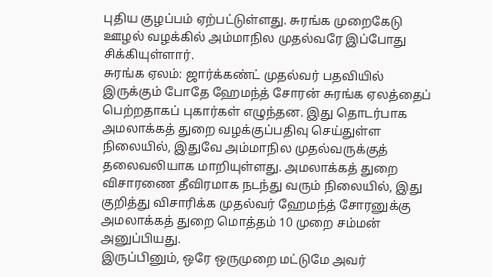புதிய குழப்பம் ஏற்பட்டுள்ளது. சுரங்க முறைகேடு ஊழல் வழக்கில் அம்மாநில முதல்வரே இப்போது சிக்கியுள்ளார்.
சுரங்க ஏலம்: ஜார்க்கண்ட் முதல்வர் பதவியில் இருக்கும் போதே ஹேமந்த் சோரன் சுரங்க ஏலத்தைப் பெற்றதாகப் புகார்கள் எழுந்தன. இது தொடர்பாக அமலாக்கத் துறை வழக்குப்பதிவு செய்துள்ள நிலையில், இதுவே அம்மாநில முதல்வருக்குத் தலைவலியாக மாறியுள்ளது. அமலாக்கத் துறை விசாரணை தீவிரமாக நடந்து வரும் நிலையில், இது குறித்து விசாரிக்க முதல்வர் ஹேமந்த் சோரனுக்கு அமலாக்கத் துறை மொத்தம் 10 முறை சம்மன் அனுப்பியது.
இருப்பினும், ஒரே ஒருமுறை மட்டுமே அவர்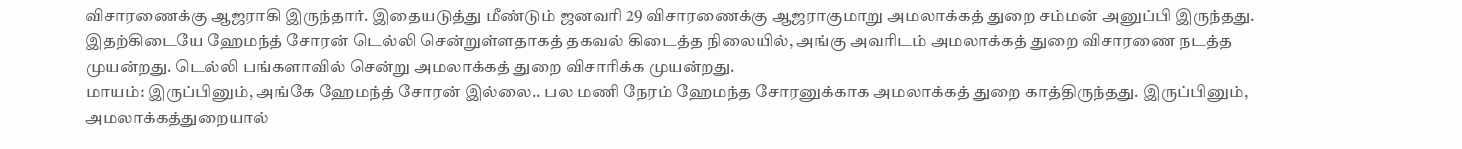விசாரணைக்கு ஆஜராகி இருந்தார். இதையடுத்து மீண்டும் ஜனவரி 29 விசாரணைக்கு ஆஜராகுமாறு அமலாக்கத் துறை சம்மன் அனுப்பி இருந்தது. இதற்கிடையே ஹேமந்த் சோரன் டெல்லி சென்றுள்ளதாகத் தகவல் கிடைத்த நிலையில், அங்கு அவரிடம் அமலாக்கத் துறை விசாரணை நடத்த முயன்றது. டெல்லி பங்களாவில் சென்று அமலாக்கத் துறை விசாரிக்க முயன்றது.
மாயம்: இருப்பினும், அங்கே ஹேமந்த் சோரன் இல்லை.. பல மணி நேரம் ஹேமந்த சோரனுக்காக அமலாக்கத் துறை காத்திருந்தது. இருப்பினும், அமலாக்கத்துறையால்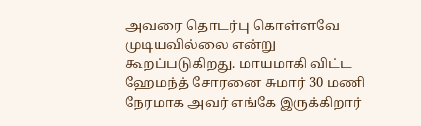அவரை தொடர்பு கொள்ளவே முடியவில்லை என்று கூறப்படுகிறது. மாயமாகி விட்ட ஹேமந்த் சோரனை சுமார் 30 மணி நேரமாக அவர் எங்கே இருக்கிறார்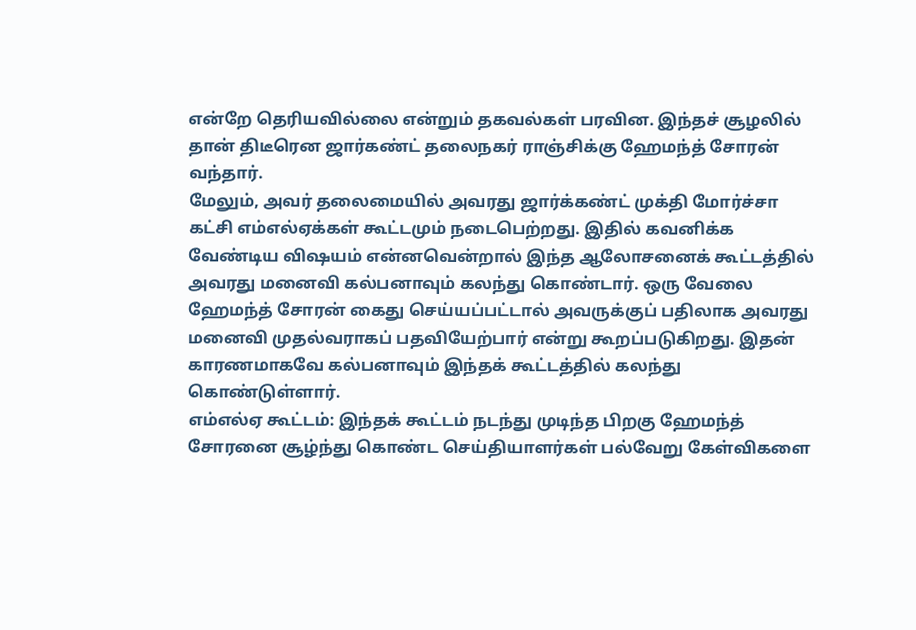என்றே தெரியவில்லை என்றும் தகவல்கள் பரவின. இந்தச் சூழலில் தான் திடீரென ஜார்கண்ட் தலைநகர் ராஞ்சிக்கு ஹேமந்த் சோரன் வந்தார்.
மேலும், அவர் தலைமையில் அவரது ஜார்க்கண்ட் முக்தி மோர்ச்சா கட்சி எம்எல்ஏக்கள் கூட்டமும் நடைபெற்றது. இதில் கவனிக்க வேண்டிய விஷயம் என்னவென்றால் இந்த ஆலோசனைக் கூட்டத்தில் அவரது மனைவி கல்பனாவும் கலந்து கொண்டார். ஒரு வேலை ஹேமந்த் சோரன் கைது செய்யப்பட்டால் அவருக்குப் பதிலாக அவரது மனைவி முதல்வராகப் பதவியேற்பார் என்று கூறப்படுகிறது. இதன் காரணமாகவே கல்பனாவும் இந்தக் கூட்டத்தில் கலந்து கொண்டுள்ளார்.
எம்எல்ஏ கூட்டம்: இந்தக் கூட்டம் நடந்து முடிந்த பிறகு ஹேமந்த் சோரனை சூழ்ந்து கொண்ட செய்தியாளர்கள் பல்வேறு கேள்விகளை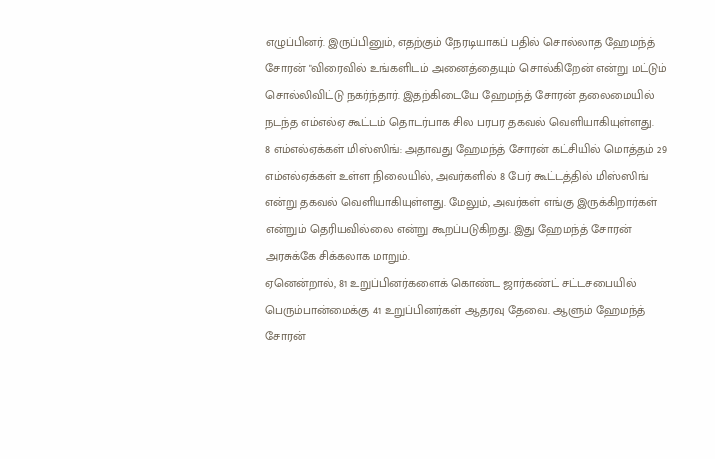எழுப்பினர். இருப்பினும், எதற்கும் நேரடியாகப் பதில் சொல்லாத ஹேமந்த் சோரன் "விரைவில் உங்களிடம் அனைத்தையும் சொல்கிறேன் என்று மட்டும் சொல்லிவிட்டு நகர்ந்தார். இதற்கிடையே ஹேமந்த் சோரன் தலைமையில் நடந்த எம்எல்ஏ கூட்டம் தொடர்பாக சில பரபர தகவல் வெளியாகியுள்ளது.
8 எம்எல்ஏக்கள் மிஸ்ஸிங்: அதாவது ஹேமந்த் சோரன் கட்சியில் மொத்தம் 29 எம்எல்ஏக்கள் உள்ள நிலையில், அவர்களில் 8 பேர் கூட்டத்தில் மிஸ்ஸிங் என்று தகவல் வெளியாகியுள்ளது. மேலும், அவர்கள் எங்கு இருக்கிறார்கள் என்றும் தெரியவில்லை என்று கூறப்படுகிறது. இது ஹேமந்த் சோரன் அரசுக்கே சிக்கலாக மாறும்.
ஏனென்றால், 81 உறுப்பினர்களைக் கொண்ட ஜார்கண்ட் சட்டசபையில் பெரும்பான்மைக்கு 41 உறுப்பினர்கள் ஆதரவு தேவை. ஆளும் ஹேமந்த் சோரன்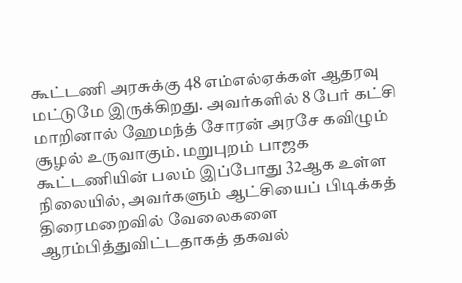கூட்டணி அரசுக்கு 48 எம்எல்ஏக்கள் ஆதரவு மட்டுமே இருக்கிறது. அவர்களில் 8 பேர் கட்சி மாறினால் ஹேமந்த் சோரன் அரசே கவிழும் சூழல் உருவாகும். மறுபுறம் பாஜக கூட்டணியின் பலம் இப்போது 32ஆக உள்ள நிலையில், அவர்களும் ஆட்சியைப் பிடிக்கத் திரைமறைவில் வேலைகளை ஆரம்பித்துவிட்டதாகத் தகவல்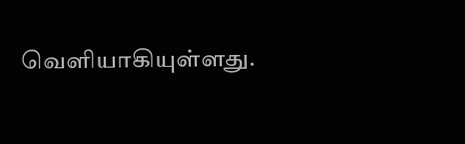வெளியாகியுள்ளது.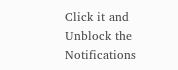Click it and Unblock the Notifications